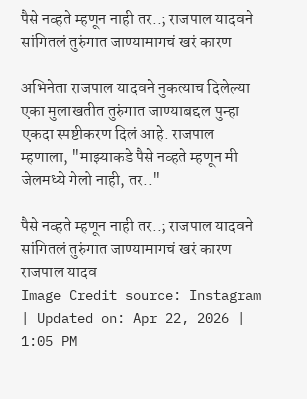पैसे नव्हते म्हणून नाही तर..; राजपाल यादवने सांगितलं तुरुंगात जाण्यामागचं खरं कारण

अभिनेता राजपाल यादवने नुकत्याच दिलेल्या एका मुलाखतीत तुरुंगात जाण्याबद्दल पुन्हा एकदा स्पष्टीकरण दिलं आहे. राजपाल म्हणाला, "माझ्याकडे पैसे नव्हते म्हणून मी जेलमध्ये गेलो नाही, तर.."

पैसे नव्हते म्हणून नाही तर..; राजपाल यादवने सांगितलं तुरुंगात जाण्यामागचं खरं कारण
राजपाल यादव
Image Credit source: Instagram
| Updated on: Apr 22, 2026 | 1:05 PM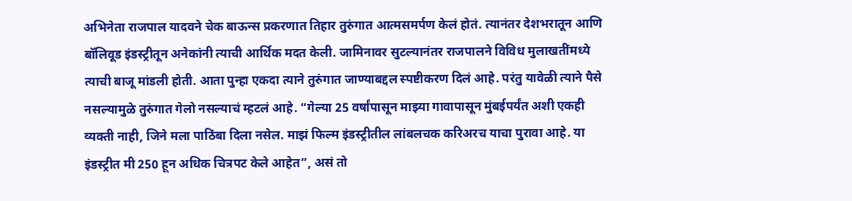अभिनेता राजपाल यादवने चेक बाऊन्स प्रकरणात तिहार तुरुंगात आत्मसमर्पण केलं होतं. त्यानंतर देशभरातून आणि बॉलिवूड इंडस्ट्रीतून अनेकांनी त्याची आर्थिक मदत केली. जामिनावर सुटल्यानंतर राजपालने विविध मुलाखतींमध्ये त्याची बाजू मांडली होती. आता पुन्हा एकदा त्याने तुरुंगात जाण्याबद्दल स्पष्टीकरण दिलं आहे. परंतु यावेळी त्याने पैसे नसल्यामुळे तुरुंगात गेलो नसल्याचं म्हटलं आहे. “गेल्या 25 वर्षांपासून माझ्या गावापासून मुंबईपर्यंत अशी एकही व्यक्ती नाही, जिने मला पाठिंबा दिला नसेल. माझं फिल्म इंडस्ट्रीतील लांबलचक करिअरच याचा पुरावा आहे. या इंडस्ट्रीत मी 250 हून अधिक चित्रपट केले आहेत”, असं तो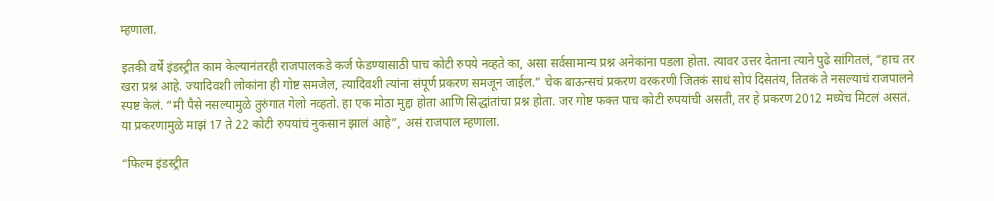म्हणाला.

इतकी वर्षे इंडस्ट्रीत काम केल्यानंतरही राजपालकडे कर्ज फेडण्यासाठी पाच कोटी रुपये नव्हते का, असा सर्वसामान्य प्रश्न अनेकांना पडला होता. त्यावर उत्तर देताना त्याने पुढे सांगितलं, “हाच तर खरा प्रश्न आहे. ज्यादिवशी लोकांना ही गोष्ट समजेल, त्यादिवशी त्यांना संपूर्ण प्रकरण समजून जाईल.” चेक बाऊन्सचं प्रकरण वरकरणी जितकं साधं सोपं दिसतंय, तितकं ते नसल्याचं राजपालने स्पष्ट केलं. “मी पैसे नसल्यामुळे तुरुंगात गेलो नव्हतो. हा एक मोठा मुद्दा होता आणि सिद्धांतांचा प्रश्न होता. जर गोष्ट फक्त पाच कोटी रुपयांची असती, तर हे प्रकरण 2012 मध्येच मिटलं असतं. या प्रकरणामुळे माझं 17 ते 22 कोटी रुपयांचं नुकसान झालं आहे”, असं राजपाल म्हणाला.

“फिल्म इंडस्ट्रीत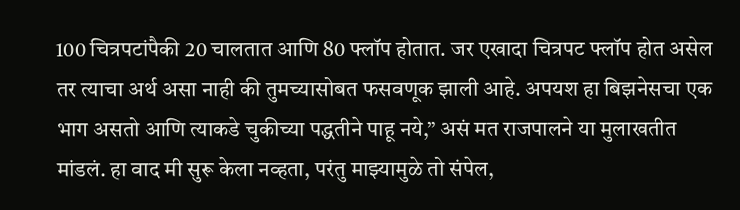100 चित्रपटांपैकी 20 चालतात आणि 80 फ्लॉप होतात. जर एखादा चित्रपट फ्लॉप होत असेल तर त्याचा अर्थ असा नाही की तुमच्यासोबत फसवणूक झाली आहे. अपयश हा बिझनेसचा एक भाग असतो आणि त्याकडे चुकीच्या पद्धतीने पाहू नये,” असं मत राजपालने या मुलाखतीत मांडलं. हा वाद मी सुरू केला नव्हता, परंतु माझ्यामुळे तो संपेल,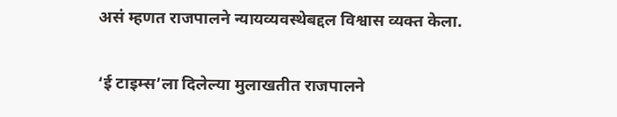असं म्हणत राजपालने न्यायव्यवस्थेबद्दल विश्वास व्यक्त केला.

‘ई टाइम्स’ला दिलेल्या मुलाखतीत राजपालने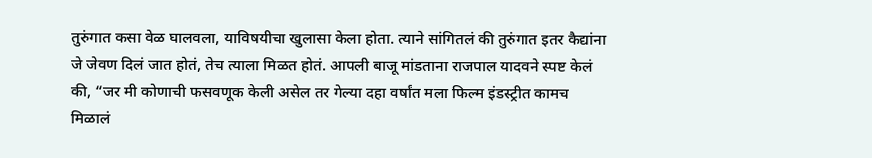तुरुंगात कसा वेळ घालवला, याविषयीचा खुलासा केला होता. त्याने सांगितलं की तुरुंगात इतर कैद्यांना जे जेवण दिलं जात होतं, तेच त्याला मिळत होतं. आपली बाजू मांडताना राजपाल यादवने स्पष्ट केलं की, “जर मी कोणाची फसवणूक केली असेल तर गेल्या दहा वर्षांत मला फिल्म इंडस्ट्रीत कामच मिळालं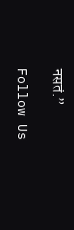नसतं.”

Follow Us